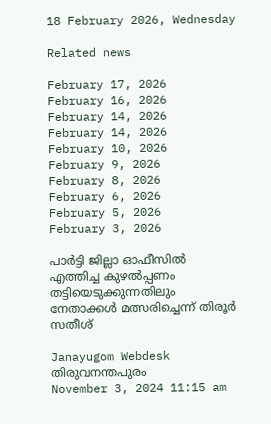18 February 2026, Wednesday

Related news

February 17, 2026
February 16, 2026
February 14, 2026
February 14, 2026
February 10, 2026
February 9, 2026
February 8, 2026
February 6, 2026
February 5, 2026
February 3, 2026

പാര്‍ട്ടി ജില്ലാ ഓഫീസില്‍ എത്തിച്ച കുഴല്‍പ്പണം തട്ടിയെടുക്കുന്നതിലും നേതാക്കള്‍ മത്സരിച്ചെന്ന് തിരൂര്‍ സതീശ്

Janayugom Webdesk
തിരുവനന്തപുരം
November 3, 2024 11:15 am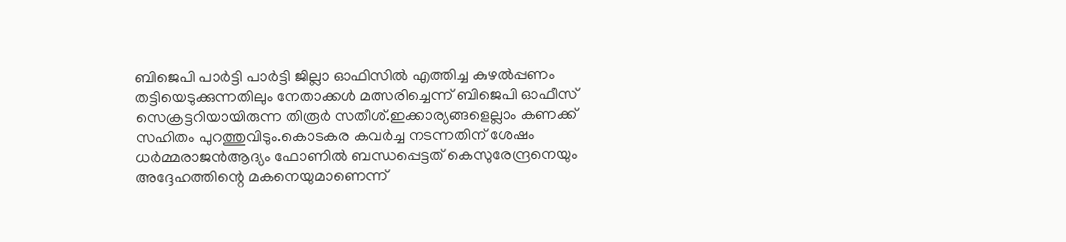ബിജെപി പാര്‍ട്ടി പാർട്ടി ജില്ലാ ഓഫിസിൽ എത്തിച്ച കുഴൽപ്പണം തട്ടിയെടുക്കുന്നതിലും നേതാക്കൾ മത്സരിച്ചെന്ന് ബിജെപി ഓഫീസ് സെക്രട്ടറിയായിരുന്ന തിരൂര്‍ സതീശ്.ഇക്കാര്യങ്ങളെല്ലാം കണക്ക് സഹിതം പുറത്തുവിടും.കൊടകര കവർച്ച നടന്നതിന് ശേഷം ധർമ്മരാജൻആദ്യം ഫോണില്‍ ബന്ധപ്പെട്ടത് കെസുരേന്ദ്രനെയും അദ്ദേഹത്തിന്റെ മകനെയുമാണെന്ന്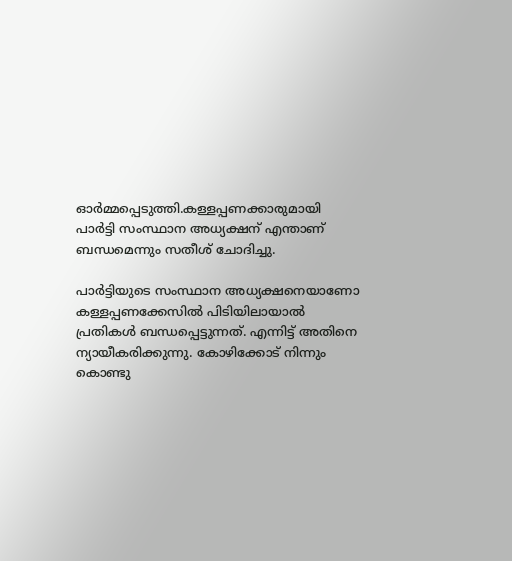ഓർമ്മപ്പെടുത്തി.കള്ളപ്പണക്കാരുമായി പാർട്ടി സംസ്ഥാന അധ്യക്ഷന് എന്താണ് ബന്ധമെന്നും സതീശ് ചോദിച്ചു.

പാർട്ടിയുടെ സംസ്ഥാന അധ്യക്ഷനെയാണോ കള്ളപ്പണക്കേസിൽ പിടിയിലായാൽ പ്രതികൾ ബന്ധപ്പെട്ടുന്നത്. എന്നിട്ട് അതിനെ ന്യായീകരിക്കുന്നു. കോഴിക്കോട് നിന്നും കൊണ്ടു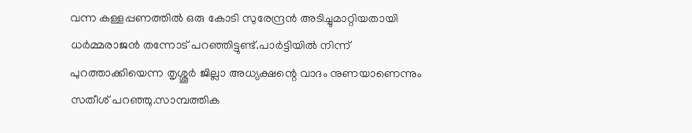വന്ന കള്ളപ്പണത്തിൽ ഒരു കോടി സുരേന്ദ്രൻ അടിച്ചുമാറ്റിയതായി ധർമ്മരാജൻ തന്നോട് പറഞ്ഞിട്ടുണ്ട്.പാർട്ടിയിൽ നിന്ന് പുറത്താക്കിയെന്ന തൃശ്ശൂര്‍ ജില്ലാ അധ്യക്ഷന്റെ വാദം നുണയാണെന്നും സതീശ് പറഞ്ഞു.സാമ്പത്തിക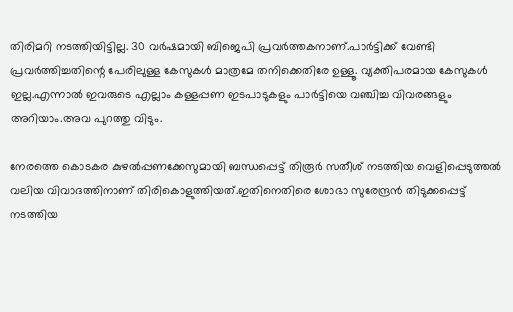തിരിമറി നടത്തിയിട്ടില്ല. 30 വര്‍ഷമായി ബിജെപി പ്രവർത്തകനാണ്.പാർട്ടിക്ക് വേണ്ടി പ്രവർത്തിച്ചതിന്റെ പേരിലുള്ള കേസുകള്‍ മാത്രമേ തനിക്കെതിരേ ഉള്ളൂ. വ്യക്തിപരമായ കേസുകള്‍ ഇല്ല.എന്നാൽ ഇവരുടെ എല്ലാം കള്ളപ്പണ ഇടപാടുകളും പാർട്ടിയെ വഞ്ചിച്ച വിവരങ്ങളും അറിയാം.അവ പുറത്തു വിടും.

നേരത്തെ കൊടകര കുഴൽപ്പണക്കേസുമായി ബന്ധപ്പെട്ട് തിരൂര്‍ സതീശ് നടത്തിയ വെളിപ്പെടുത്തല്‍ വലിയ വിവാദത്തിനാണ് തിരികൊളുത്തിയത്.ഇതിനെതിരെ ശോഭാ സുരേന്ദ്രൻ തിടുക്കപ്പെട്ട് നടത്തിയ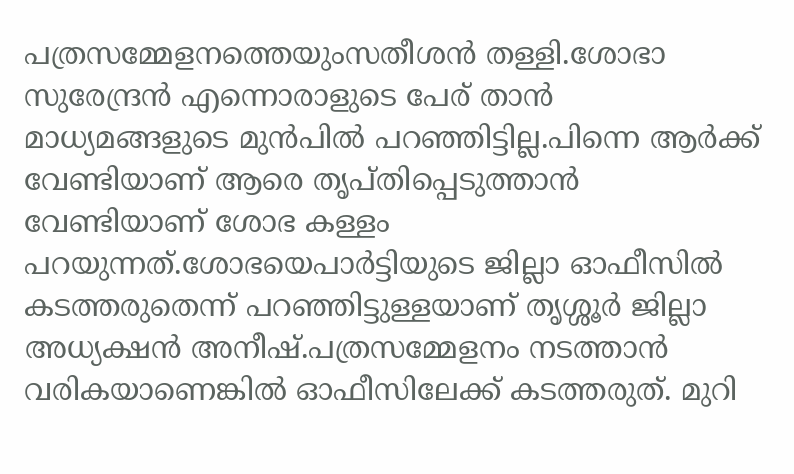പത്രസമ്മേളനത്തെയുംസതീശൻ തള്ളി.ശോഭാ സുരേന്ദ്രന്‍ എന്നൊരാളുടെ പേര് താന്‍ മാധ്യമങ്ങളുടെ മുൻപിൽ പറഞ്ഞിട്ടില്ല.പിന്നെ ആർക്ക് വേണ്ടിയാണ് ആരെ തൃപ്തിപ്പെടുത്താന്‍ വേണ്ടിയാണ് ശോഭ കള്ളം പറയുന്നത്.ശോഭയെപാർട്ടിയുടെ ജില്ലാ ഓഫീസില്‍ കടത്തരുതെന്ന് പറഞ്ഞിട്ടുള്ളയാണ് തൃശ്ശൂർ ജില്ലാ അധ്യക്ഷന്‍ അനീഷ്.പത്രസമ്മേളനം നടത്താന്‍ വരികയാണെങ്കില്‍ ഓഫീസിലേക്ക് കടത്തരുത്. മുറി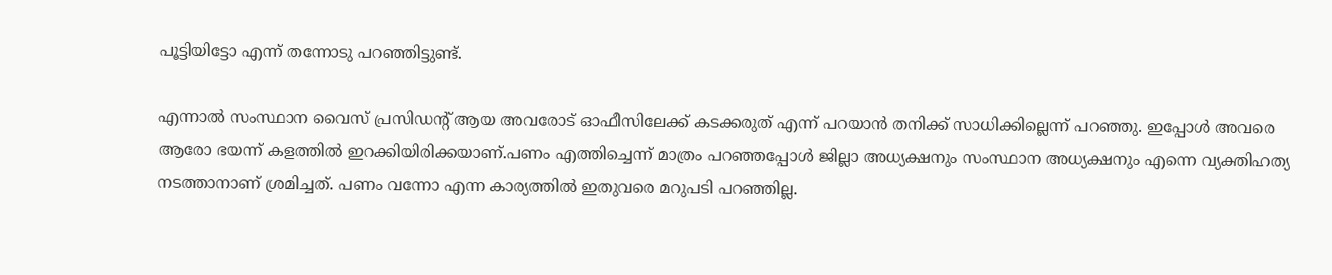പൂട്ടിയിട്ടോ എന്ന് തന്നോടു പറഞ്ഞിട്ടുണ്ട്.

എന്നാല്‍ സംസ്ഥാന വൈസ് പ്രസിഡന്റ് ആയ അവരോട് ഓഫീസിലേക്ക് കടക്കരുത് എന്ന് പറയാന്‍ തനിക്ക് സാധിക്കില്ലെന്ന് പറഞ്ഞു. ഇപ്പോൾ അവരെ ആരോ ഭയന്ന് കളത്തിൽ ഇറക്കിയിരിക്കയാണ്.പണം എത്തിച്ചെന്ന് മാത്രം പറഞ്ഞപ്പോൾ ജില്ലാ അധ്യക്ഷനും സംസ്ഥാന അധ്യക്ഷനും എന്നെ വ്യക്തിഹത്യ നടത്താനാണ് ശ്രമിച്ചത്. പണം വന്നോ എന്ന കാര്യത്തിൽ ഇതുവരെ മറുപടി പറഞ്ഞില്ല.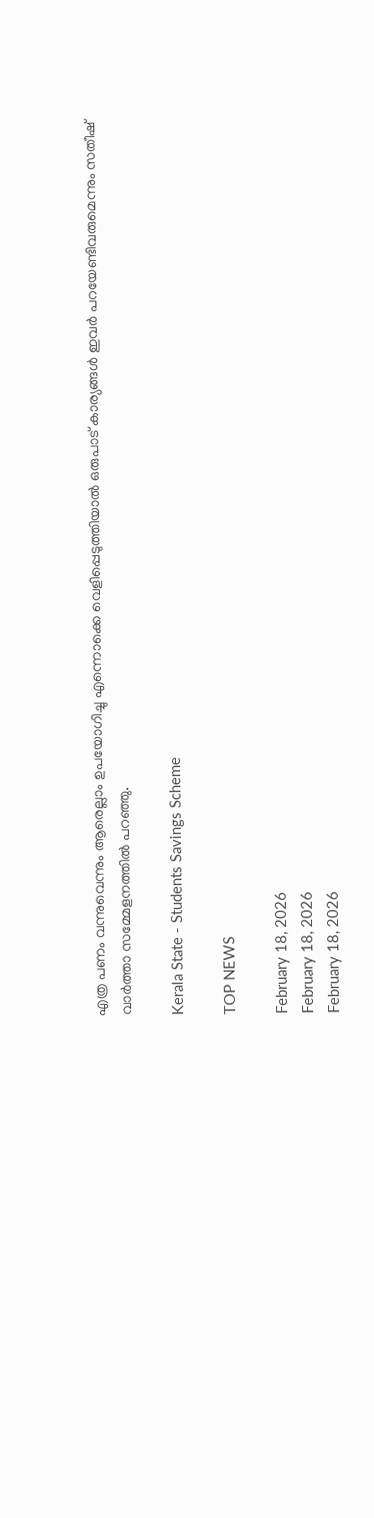എത്ര പണം വന്നുവെന്നും ആരെല്ലാം ഉപയോഗിച്ചു എന്നൊക്കെ വെളിപ്പെടുത്തിയാൽ ഒരുപാട് കാര്യങ്ങൾ ഇവർ പറയേണ്ടിവരുമെന്നും സതീഷ് വാർത്താ സമ്മേളനത്തിൽ പറഞ്ഞു.

Kerala State - Students Savings Scheme

TOP NEWS

February 18, 2026
February 18, 2026
February 18, 2026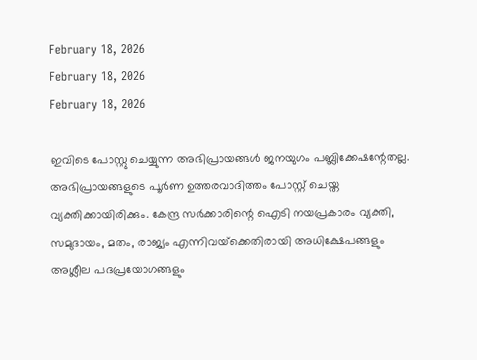February 18, 2026
February 18, 2026
February 18, 2026

ഇവിടെ പോസ്റ്റു ചെയ്യുന്ന അഭിപ്രായങ്ങള്‍ ജനയുഗം പബ്ലിക്കേഷന്റേതല്ല. അഭിപ്രായങ്ങളുടെ പൂര്‍ണ ഉത്തരവാദിത്തം പോസ്റ്റ് ചെയ്ത വ്യക്തിക്കായിരിക്കും. കേന്ദ്ര സര്‍ക്കാരിന്റെ ഐടി നയപ്രകാരം വ്യക്തി, സമുദായം, മതം, രാജ്യം എന്നിവയ്‌ക്കെതിരായി അധിക്ഷേപങ്ങളും അശ്ലീല പദപ്രയോഗങ്ങളും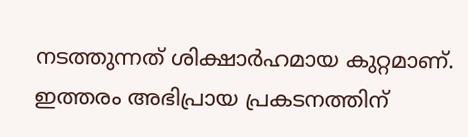നടത്തുന്നത് ശിക്ഷാര്‍ഹമായ കുറ്റമാണ്. ഇത്തരം അഭിപ്രായ പ്രകടനത്തിന്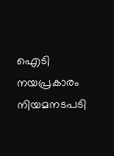ഐടി നയപ്രകാരം നിയമനടപടി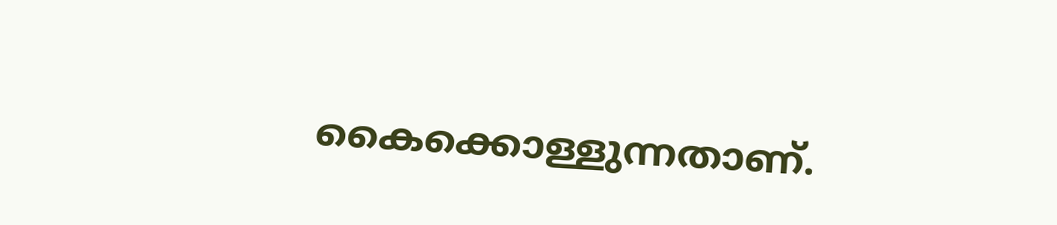കൈക്കൊള്ളുന്നതാണ്.